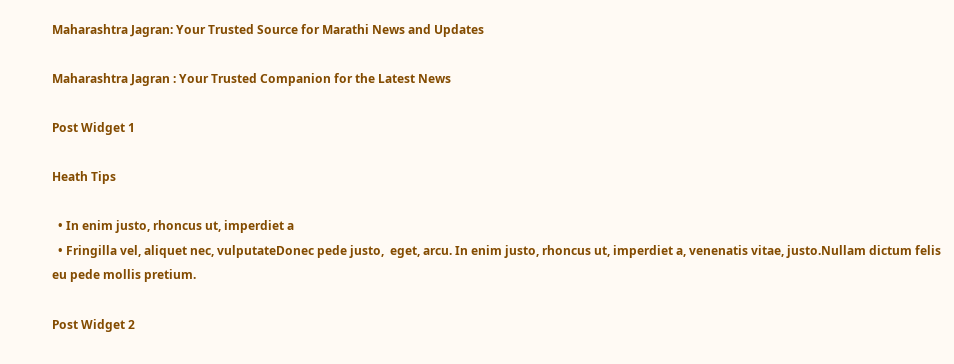Maharashtra Jagran: Your Trusted Source for Marathi News and Updates

Maharashtra Jagran : Your Trusted Companion for the Latest News

Post Widget 1

Heath Tips

  • In enim justo, rhoncus ut, imperdiet a
  • Fringilla vel, aliquet nec, vulputateDonec pede justo,  eget, arcu. In enim justo, rhoncus ut, imperdiet a, venenatis vitae, justo.Nullam dictum felis eu pede mollis pretium.

Post Widget 2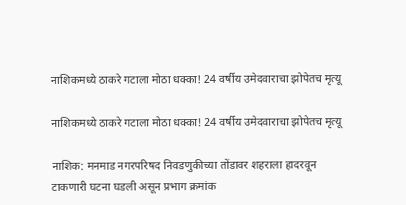नाशिकमध्ये ठाकरे गटाला मोठा धक्का! 24 वर्षीय उमेदवाराचा झोपेतच मृत्यू

नाशिकमध्ये ठाकरे गटाला मोठा धक्का! 24 वर्षीय उमेदवाराचा झोपेतच मृत्यू

नाशिक: मनमाड नगरपरिषद निवडणुकीच्या तोंडावर शहराला हादरवून टाकणारी घटना घडली असून प्रभाग क्रमांक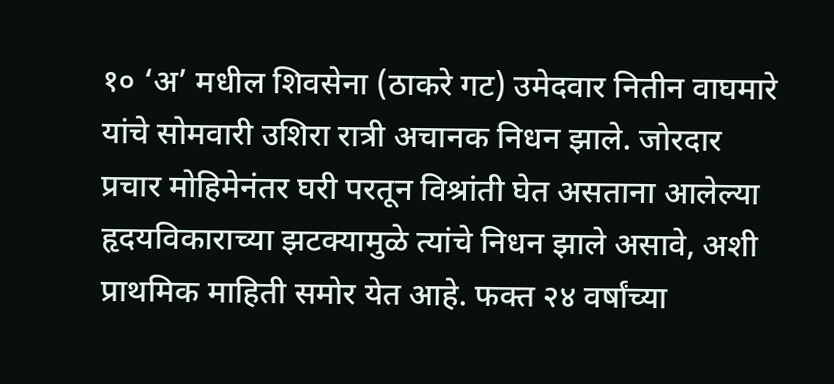१० ‘अ’ मधील शिवसेना (ठाकरे गट) उमेदवार नितीन वाघमारे यांचे सोमवारी उशिरा रात्री अचानक निधन झाले. जोरदार प्रचार मोहिमेनंतर घरी परतून विश्रांती घेत असताना आलेल्या हृदयविकाराच्या झटक्यामुळे त्यांचे निधन झाले असावे, अशी प्राथमिक माहिती समोर येत आहे. फक्त २४ वर्षांच्या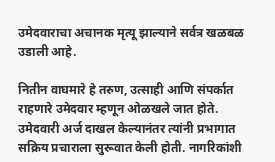उमेदवाराचा अचानक मृत्यू झाल्याने सर्वत्र खळबळ उडाली आहे.

नितीन वाघमारे हे तरुण, उत्साही आणि संपर्कात राहणारे उमेदवार म्हणून ओळखले जात होते. उमेदवारी अर्ज दाखल केल्यानंतर त्यांनी प्रभागात सक्रिय प्रचाराला सुरूवात केली होती. नागरिकांशी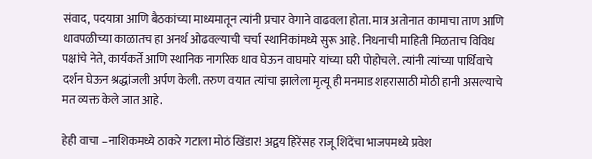संवाद, पदयात्रा आणि बैठकांच्या माध्यमातून त्यांनी प्रचार वेगाने वाढवला होता. मात्र अतोनात कामाचा ताण आणि धावपळीच्या काळातच हा अनर्थ ओढवल्याची चर्चा स्थानिकांमध्ये सुरू आहे. निधनाची माहिती मिळताच विविध पक्षांचे नेते, कार्यकर्ते आणि स्थानिक नागरिक धाव घेऊन वाघमारे यांच्या घरी पोहोचले. त्यांनी त्यांच्या पार्थिवाचे दर्शन घेऊन श्रद्धांजली अर्पण केली. तरुण वयात त्यांचा झालेला मृत्यू ही मनमाड शहरासाठी मोठी हानी असल्याचे मत व्यक्त केले जात आहे.

हेही वाचा –नाशिकमध्ये ठाकरे गटाला मोठं खिंडार! अद्वय हिरेंसह राजू शिंदेंचा भाजपमध्ये प्रवेश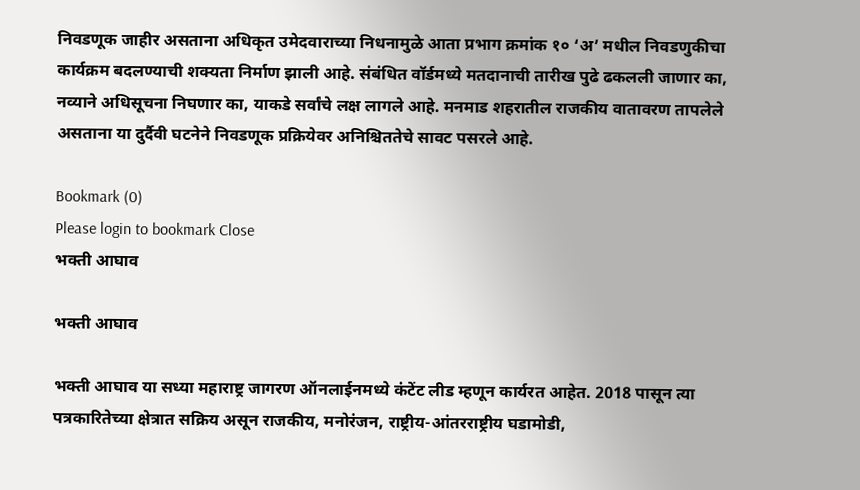निवडणूक जाहीर असताना अधिकृत उमेदवाराच्या निधनामुळे आता प्रभाग क्रमांक १० ‘अ’ मधील निवडणुकीचा कार्यक्रम बदलण्याची शक्यता निर्माण झाली आहे. संबंधित वॉर्डमध्ये मतदानाची तारीख पुढे ढकलली जाणार का, नव्याने अधिसूचना निघणार का, याकडे सर्वांचे लक्ष लागले आहे. मनमाड शहरातील राजकीय वातावरण तापलेले असताना या दुर्दैवी घटनेने निवडणूक प्रक्रियेवर अनिश्चिततेचे सावट पसरले आहे.

Bookmark (0)
Please login to bookmark Close
भक्ती आघाव

भक्ती आघाव

भक्ती आघाव या सध्या महाराष्ट्र जागरण ऑनलाईनमध्ये कंटेंट लीड म्हणून कार्यरत आहेत. 2018 पासून त्या पत्रकारितेच्या क्षेत्रात सक्रिय असून राजकीय, मनोरंजन, राष्ट्रीय-आंतरराष्ट्रीय घडामोडी,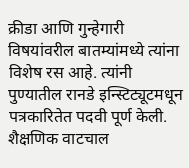क्रीडा आणि गुन्हेगारी विषयांवरील बातम्यांमध्ये त्यांना विशेष रस आहे. त्यांनी पुण्यातील रानडे इन्स्टिट्यूटमधून पत्रकारितेत पदवी पूर्ण केली. शैक्षणिक वाटचाल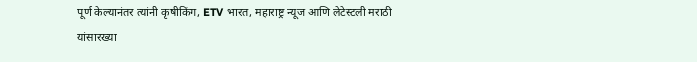पूर्ण केल्यानंतर त्यांनी कृषीकिंग, ETV भारत, महाराष्ट्र न्यूज आणि लेटेस्टली मराठी यांसारख्या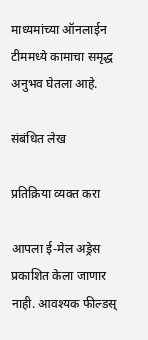माध्यमांच्या ऑनलाईन टीममध्ये कामाचा समृद्ध अनुभव घेतला आहे.

संबंधित लेख

प्रतिक्रिया व्यक्त करा

आपला ई-मेल अड्रेस प्रकाशित केला जाणार नाही. आवश्यक फील्डस्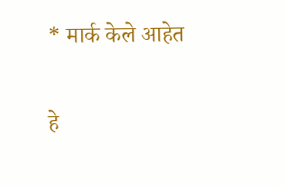* मार्क केले आहेत

हे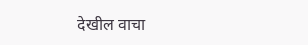देखील वाचा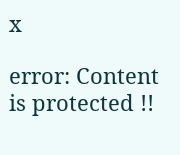x

error: Content is protected !!